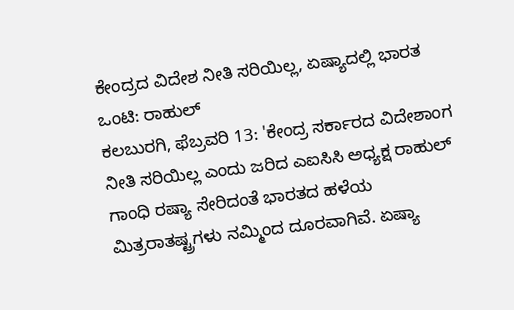ಕೇಂದ್ರದ ವಿದೇಶ ನೀತಿ ಸರಿಯಿಲ್ಲ, ಏಷ್ಯಾದಲ್ಲಿ ಭಾರತ ಒಂಟಿ: ರಾಹುಲ್
ಕಲಬುರಗಿ, ಫೆಬ್ರವರಿ 13: 'ಕೇಂದ್ರ ಸರ್ಕಾರದ ವಿದೇಶಾಂಗ ನೀತಿ ಸರಿಯಿಲ್ಲ ಎಂದು ಜರಿದ ಎಐಸಿಸಿ ಅಧ್ಯಕ್ಷ ರಾಹುಲ್ ಗಾಂಧಿ ರಷ್ಯಾ ಸೇರಿದಂತೆ ಭಾರತದ ಹಳೆಯ ಮಿತ್ರರಾತಷ್ಟ್ರಗಳು ನಮ್ಮಿಂದ ದೂರವಾಗಿವೆ. ಏಷ್ಯಾ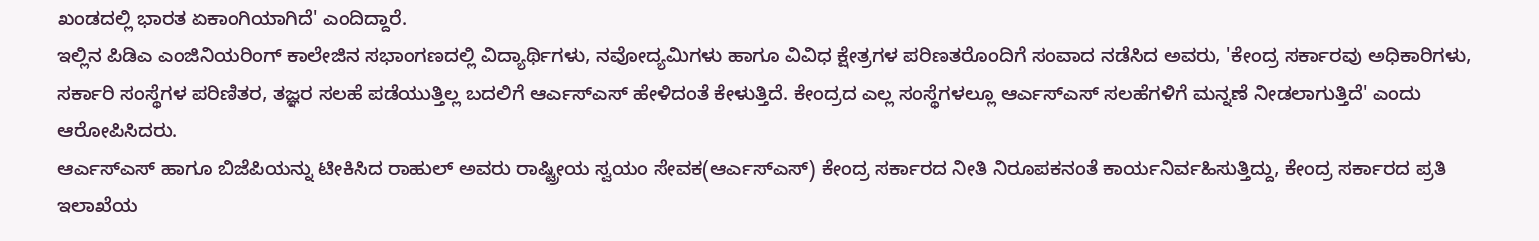ಖಂಡದಲ್ಲಿ ಭಾರತ ಏಕಾಂಗಿಯಾಗಿದೆ' ಎಂದಿದ್ದಾರೆ.
ಇಲ್ಲಿನ ಪಿಡಿಎ ಎಂಜಿನಿಯರಿಂಗ್ ಕಾಲೇಜಿನ ಸಭಾಂಗಣದಲ್ಲಿ ವಿದ್ಯಾರ್ಥಿಗಳು, ನವೋದ್ಯಮಿಗಳು ಹಾಗೂ ವಿವಿಧ ಕ್ಷೇತ್ರಗಳ ಪರಿಣತರೊಂದಿಗೆ ಸಂವಾದ ನಡೆಸಿದ ಅವರು, 'ಕೇಂದ್ರ ಸರ್ಕಾರವು ಅಧಿಕಾರಿಗಳು, ಸರ್ಕಾರಿ ಸಂಸ್ಥೆಗಳ ಪರಿಣಿತರ, ತಜ್ಞರ ಸಲಹೆ ಪಡೆಯುತ್ತಿಲ್ಲ ಬದಲಿಗೆ ಆರ್ಎಸ್ಎಸ್ ಹೇಳಿದಂತೆ ಕೇಳುತ್ತಿದೆ. ಕೇಂದ್ರದ ಎಲ್ಲ ಸಂಸ್ಥೆಗಳಲ್ಲೂ ಆರ್ಎಸ್ಎಸ್ ಸಲಹೆಗಳಿಗೆ ಮನ್ನಣೆ ನೀಡಲಾಗುತ್ತಿದೆ' ಎಂದು ಆರೋಪಿಸಿದರು.
ಆರ್ಎಸ್ಎಸ್ ಹಾಗೂ ಬಿಜೆಪಿಯನ್ನು ಟೀಕಿಸಿದ ರಾಹುಲ್ ಅವರು ರಾಷ್ಟ್ರೀಯ ಸ್ವಯಂ ಸೇವಕ(ಆರ್ಎಸ್ಎಸ್) ಕೇಂದ್ರ ಸರ್ಕಾರದ ನೀತಿ ನಿರೂಪಕನಂತೆ ಕಾರ್ಯನಿರ್ವಹಿಸುತ್ತಿದ್ದು, ಕೇಂದ್ರ ಸರ್ಕಾರದ ಪ್ರತಿ ಇಲಾಖೆಯ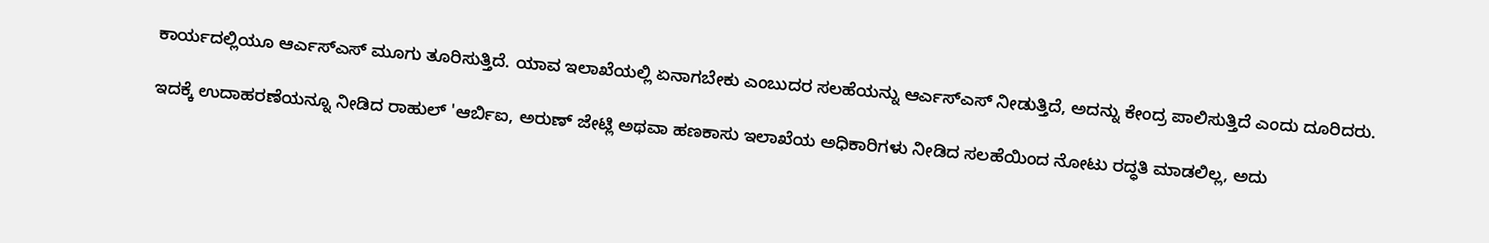ಕಾರ್ಯದಲ್ಲಿಯೂ ಆರ್ಎಸ್ಎಸ್ ಮೂಗು ತೂರಿಸುತ್ತಿದೆ. ಯಾವ ಇಲಾಖೆಯಲ್ಲಿ ಏನಾಗಬೇಕು ಎಂಬುದರ ಸಲಹೆಯನ್ನು ಆರ್ಎಸ್ಎಸ್ ನೀಡುತ್ತಿದೆ, ಅದನ್ನು ಕೇಂದ್ರ ಪಾಲಿಸುತ್ತಿದೆ ಎಂದು ದೂರಿದರು.

ಇದಕ್ಕೆ ಉದಾಹರಣೆಯನ್ನೂ ನೀಡಿದ ರಾಹುಲ್ 'ಆರ್ಬಿಐ, ಅರುಣ್ ಜೇಟ್ಲಿ ಅಥವಾ ಹಣಕಾಸು ಇಲಾಖೆಯ ಅಧಿಕಾರಿಗಳು ನೀಡಿದ ಸಲಹೆಯಿಂದ ನೋಟು ರದ್ಧತಿ ಮಾಡಲಿಲ್ಲ, ಅದು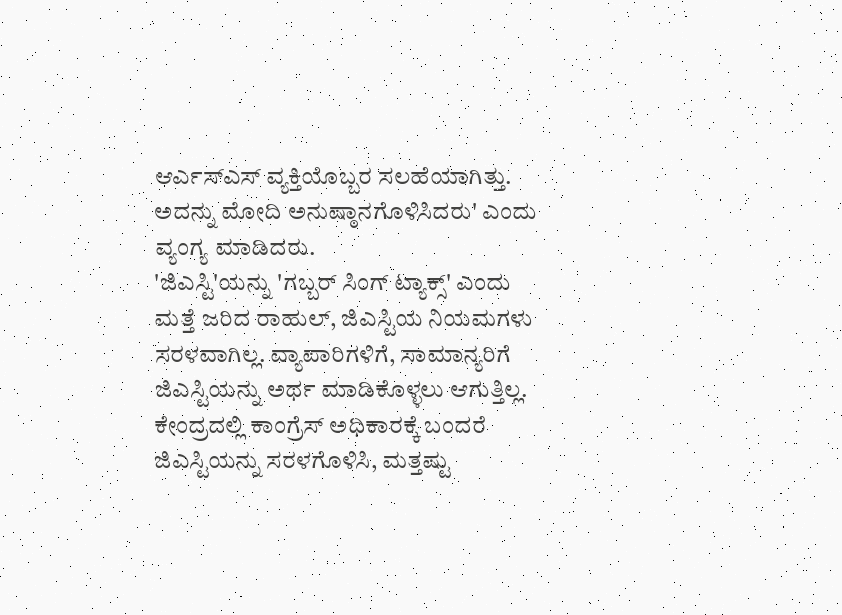ಆರ್ಎಸ್ಎಸ್ ವ್ಯಕ್ತಿಯೊಬ್ಬರ ಸಲಹೆಯಾಗಿತ್ತು. ಅದನ್ನು ಮೋದಿ ಅನುಷ್ಠಾನಗೊಳಿಸಿದರು' ಎಂದು ವ್ಯಂಗ್ಯ ಮಾಡಿದರು.
'ಜಿಎಸ್ಟಿ'ಯನ್ನು 'ಗಬ್ಬರ್ ಸಿಂಗ್ ಟ್ಯಾಕ್ಸ್' ಎಂದು ಮತ್ತೆ ಜರಿದ ರಾಹುಲ್, ಜಿಎಸ್ಟಿಯ ನಿಯಮಗಳು ಸರಳವಾಗಿಲ್ಲ. ವ್ಯಾಪಾರಿಗಳಿಗೆ, ಸಾಮಾನ್ಯರಿಗೆ ಜಿಎಸ್ಟಿಯನ್ನು ಅರ್ಥ ಮಾಡಿಕೊಳ್ಳಲು ಆಗುತ್ತಿಲ್ಲ. ಕೇಂದ್ರದಲ್ಲಿ ಕಾಂಗ್ರೆಸ್ ಅಧಿಕಾರಕ್ಕೆ ಬಂದರೆ ಜಿಎಸ್ಟಿಯನ್ನು ಸರಳಗೊಳಿಸಿ, ಮತ್ತಷ್ಟು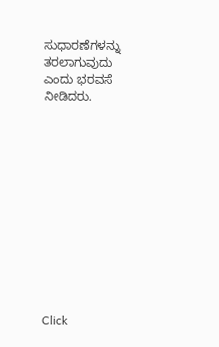ಸುಧಾರಣೆಗಳನ್ನು ತರಲಾಗುವುದು ಎಂದು ಭರವಸೆ ನೀಡಿದರು.












Click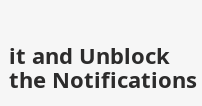it and Unblock the Notifications